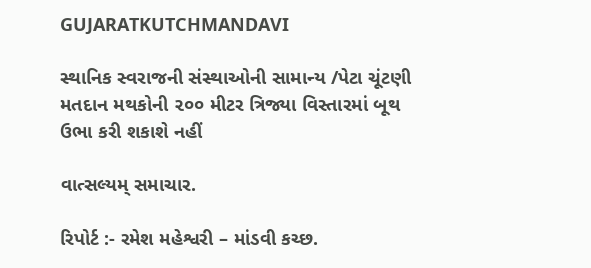GUJARATKUTCHMANDAVI

સ્થાનિક સ્વરાજની સંસ્થાઓની સામાન્ય /પેટા ચૂંટણી મતદાન મથકોની ૨૦૦ મીટર ત્રિજ્યા વિસ્તારમાં બૂથ ઉભા કરી શકાશે નહીં

વાત્સલ્યમ્ સમાચાર.

રિપોર્ટ :- રમેશ મહેશ્વરી – માંડવી કચ્છ.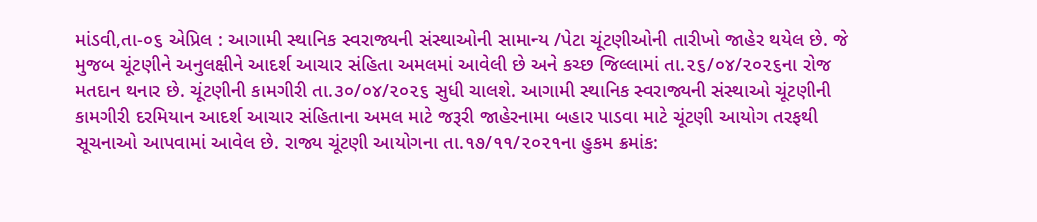માંડવી,તા-૦૬ એપ્રિલ : આગામી સ્થાનિક સ્વરાજ્યની સંસ્થાઓની સામાન્ય /પેટા ચૂંટણીઓની તારીખો જાહેર થયેલ છે. જે મુજબ ચૂંટણીને અનુલક્ષીને આદર્શ આચાર સંહિતા અમલમાં આવેલી છે અને કચ્છ જિલ્લામાં તા.૨૬/૦૪/૨૦૨૬ના રોજ મતદાન થનાર છે. ચૂંટણીની કામગીરી તા.૩૦/૦૪/૨૦૨૬ સુધી ચાલશે. આગામી સ્થાનિક સ્વરાજ્યની સંસ્થાઓ ચૂંટણીની કામગીરી દરમિયાન આદર્શ આચાર સંહિતાના અમલ માટે જરૂરી જાહેરનામા બહાર પાડવા માટે ચૂંટણી આયોગ તરફથી સૂચનાઓ આપવામાં આવેલ છે. રાજ્ય ચૂંટણી આયોગના તા.૧૭/૧૧/૨૦૨૧ના હુકમ ક્રમાંક: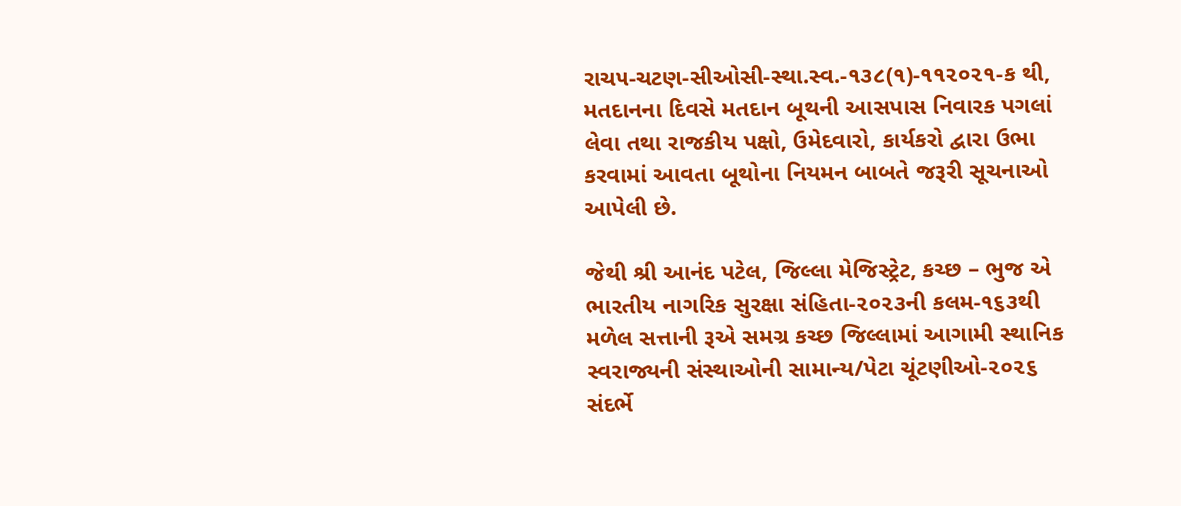રાચ૫-ચટણ-સીઓસી-સ્થા.સ્વ.-૧૩૮(૧)-૧૧૨૦૨૧-ક થી, મતદાનના દિવસે મતદાન બૂથની આસપાસ નિવારક પગલાં લેવા તથા રાજકીય પક્ષો, ઉમેદવારો, કાર્યકરો દ્વારા ઉભા કરવામાં આવતા બૂથોના નિયમન બાબતે જરૂરી સૂચનાઓ આપેલી છે.

જેથી શ્રી આનંદ પટેલ, જિલ્લા મેજિસ્ટ્રેટ, કચ્છ – ભુજ એ ભારતીય નાગરિક સુરક્ષા સંહિતા-૨૦૨૩ની કલમ-૧૬૩થી મળેલ સત્તાની રૂએ સમગ્ર કચ્છ જિલ્લામાં આગામી સ્થાનિક સ્વરાજ્યની સંસ્થાઓની સામાન્ય/પેટા ચૂંટણીઓ-૨૦૨૬ સંદર્ભે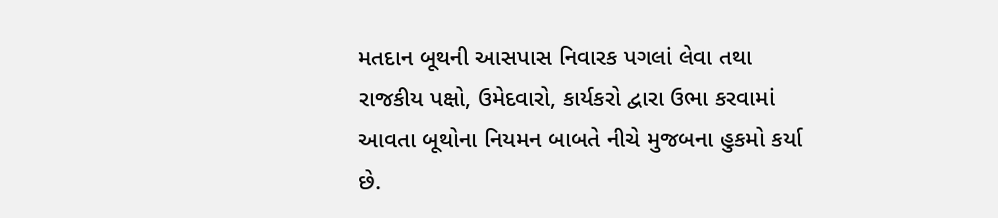મતદાન બૂથની આસપાસ નિવારક પગલાં લેવા તથા રાજકીય પક્ષો, ઉમેદવારો, કાર્યકરો દ્વારા ઉભા કરવામાં આવતા બૂથોના નિયમન બાબતે નીચે મુજબના હુકમો કર્યા છે.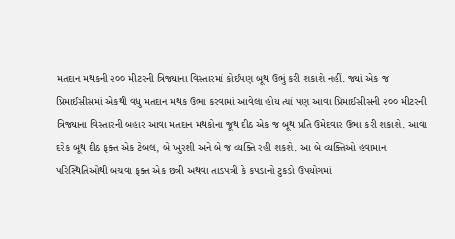મતદાન મથકની ૨૦૦ મીટરની ત્રિજ્યાના વિસ્તારમાં કોઈપણ બૂથ ઉભું કરી શકાશે નહીં. જ્યાં એક જ પ્રિમાઈસીસમાં એકથી વધુ મતદાન મથક ઉભા કરવામાં આવેલા હોય ત્યાં પણ આવા પ્રિમાઈસીસની ૨૦૦ મીટરની ત્રિજ્યાના વિસ્તારની બહાર આવા મતદાન મથકોના જૂથ દીઠ એક જ બૂથ પ્રતિ ઉમેદવાર ઉભા કરી શકાશે. આવા દરેક બૂથ દીઠ ફક્ત એક ટેબલ, બે ખુરશી અને બે જ વ્યક્તિ રહી શકશે. આ બે વ્યક્તિઓ હવામાન પરિસ્થિતિઓથી બચવા ફક્ત એક છત્રી અથવા તાડપત્રી કે કપડાનો ટુકડો ઉપયોગમાં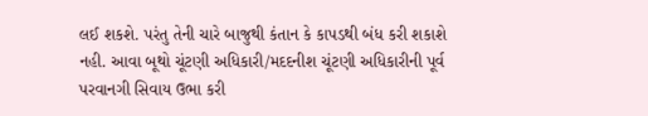લઈ શકશે. પરંતુ તેની ચારે બાજુથી કંતાન કે કાપડથી બંધ કરી શકાશે નહી. આવા બૂથો ચૂંટણી અધિકારી/મદદનીશ ચૂંટણી અધિકારીની પૂર્વ પરવાનગી સિવાય ઉભા કરી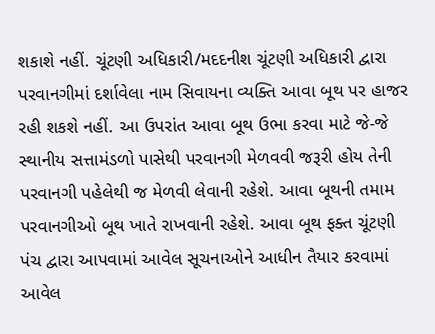શકાશે નહીં. ચૂંટણી અધિકારી/મદદનીશ ચૂંટણી અધિકારી દ્વારા પરવાનગીમાં દર્શાવેલા નામ સિવાયના વ્યક્તિ આવા બૂથ પર હાજર રહી શકશે નહીં. આ ઉપરાંત આવા બૂથ ઉભા કરવા માટે જે-જે સ્થાનીય સત્તામંડળો પાસેથી પરવાનગી મેળવવી જરૂરી હોય તેની પરવાનગી પહેલેથી જ મેળવી લેવાની રહેશે. આવા બૂથની તમામ પરવાનગીઓ બૂથ ખાતે રાખવાની રહેશે. આવા બૂથ ફક્ત ચૂંટણી પંચ દ્વારા આપવામાં આવેલ સૂચનાઓને આધીન તૈયાર કરવામાં આવેલ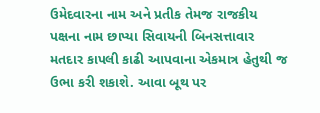ઉમેદવારના નામ અને પ્રતીક તેમજ રાજકીય પક્ષના નામ છાપ્યા સિવાયની બિનસત્તાવાર મતદાર કાપલી કાઢી આપવાના એકમાત્ર હેતુથી જ ઉભા કરી શકાશે. આવા બૂથ પર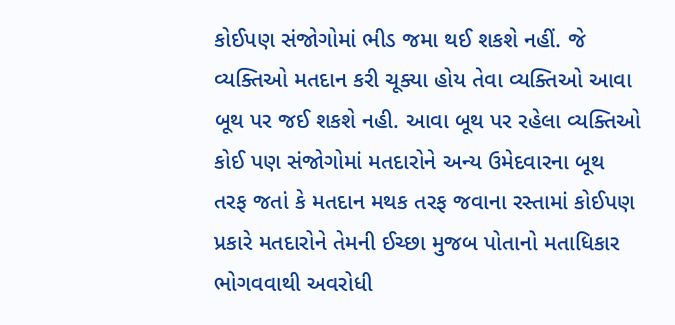કોઈપણ સંજોગોમાં ભીડ જમા થઈ શકશે નહીં. જે વ્યક્તિઓ મતદાન કરી ચૂક્યા હોય તેવા વ્યક્તિઓ આવા બૂથ પર જઈ શકશે નહી. આવા બૂથ પર રહેલા વ્યક્તિઓ કોઈ પણ સંજોગોમાં મતદારોને અન્ય ઉમેદવારના બૂથ તરફ જતાં કે મતદાન મથક તરફ જવાના રસ્તામાં કોઈપણ પ્રકારે મતદારોને તેમની ઈચ્છા મુજબ પોતાનો મતાધિકાર ભોગવવાથી અવરોધી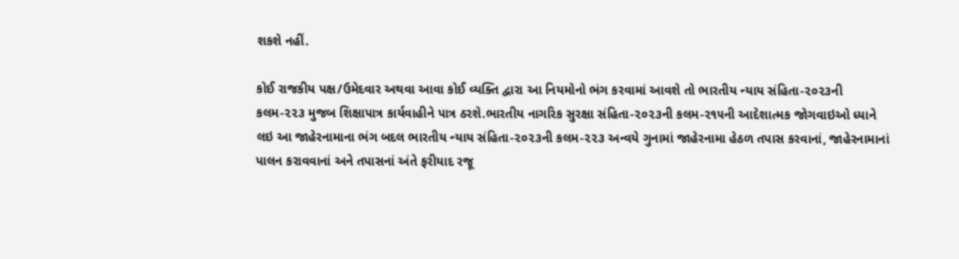શકશે નહીં.

કોઈ રાજકીય પક્ષ/ઉમેદવાર અથવા આવા કોઈ વ્યક્તિ દ્વારા આ નિયમોનો ભંગ કરવામાં આવશે તો ભારતીય ન્યાય સંહિતા-૨૦૨૩ની કલમ-૨૨૩ મુજબ શિક્ષાપાત્ર કાર્યવાહીને પાત્ર ઠરશે.ભારતીય નાગરિક સુરક્ષા સંહિતા-૨૦૨૩ની કલમ-૨૧૫ની આદેશાત્મક જોગવાઇઓ ધ્યાને લઇ આ જાહેરનામાના ભંગ બદલ ભારતીય ન્યાય સંહિતા-૨૦૨૩ની કલમ-૨૨૩ અન્વયે ગુનામાં જાહેરનામા હેઠળ તપાસ કરવાનાં, જાહેરનામાનાં પાલન કરાવવાનાં અને તપાસનાં અંતે ફરીયાદ રજૂ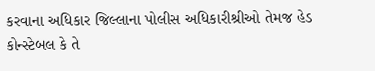કરવાના અધિકાર જિલ્લાના પોલીસ અધિકારીશ્રીઓ તેમજ હેડ કોન્સ્ટેબલ કે તે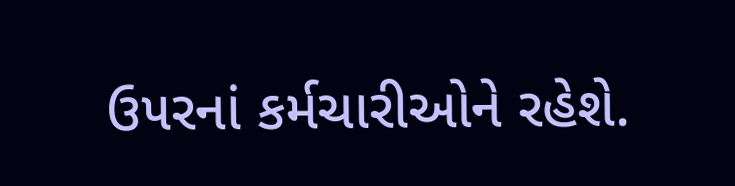ઉ૫રનાં કર્મચારીઓને રહેશે.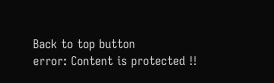Back to top button
error: Content is protected !!